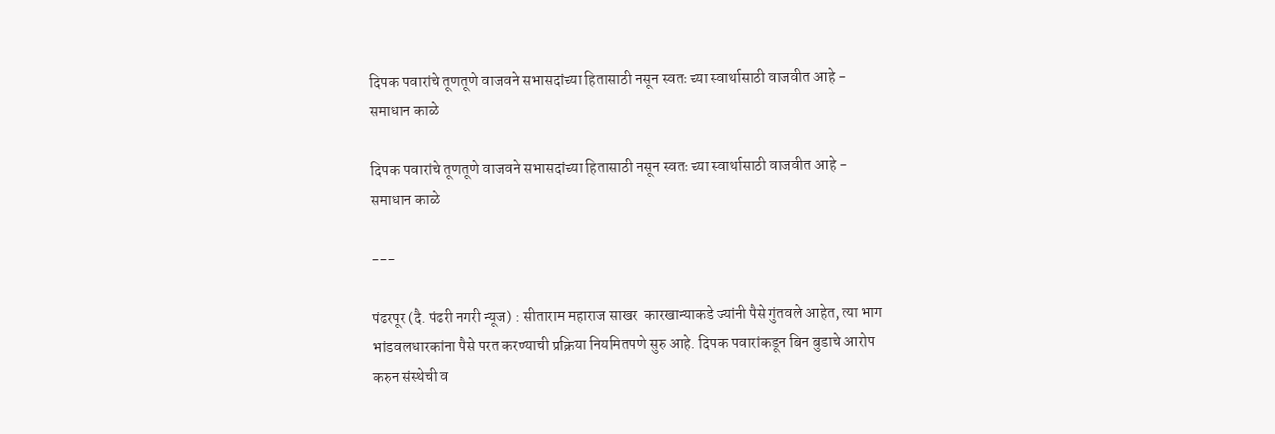दिपक पवारांचे तूणतूणे वाजवने सभासदांच्या हितासाठी नसून स्वतः च्या स्वार्थासाठी वाजवीत आहे - समाधान काळे

दिपक पवारांचे तूणतूणे वाजवने सभासदांच्या हितासाठी नसून स्वतः च्या स्वार्थासाठी वाजवीत आहे - समाधान काळे

---

पंढरपूर (दै. पंढरी नगरी न्यूज) : सीताराम महाराज साखर  कारखान्याकडे ज्यांनी पैसे गुंतवले आहेत, त्या भाग भांडवलधारकांना पैसे परत करण्याची प्रक्रिया नियमितपणे सुरु आहे. दिपक पवारांकडून बिन बुडाचे आरोप  करुन संस्थेची व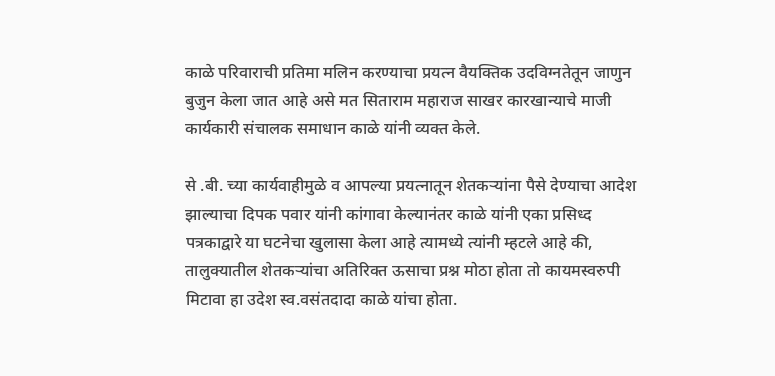काळे परिवाराची प्रतिमा मलिन करण्याचा प्रयत्न वैयक्तिक उदविग्नतेतून जाणुन बुजुन केला जात आहे असे मत सिताराम महाराज साखर कारखान्याचे माजी कार्यकारी संचालक समाधान काळे यांनी व्यक्त केले.

से .बी. च्या कार्यवाहीमुळे व आपल्या प्रयत्नातून शेतकऱ्यांना पैसे देण्याचा आदेश झाल्याचा दिपक पवार यांनी कांगावा केल्यानंतर काळे यांनी एका प्रसिध्द पत्रकाद्वारे या घटनेचा खुलासा केला आहे त्यामध्ये त्यांनी म्हटले आहे की,  तालुक्यातील शेतकऱ्यांचा अतिरिक्त ऊसाचा प्रश्न मोठा होता तो कायमस्वरुपी मिटावा हा उदेश स्व.वसंतदादा काळे यांचा होता.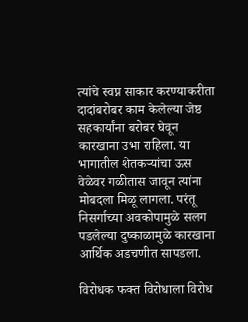त्यांचे स्वप्न साकार करण्याकरीता दादांबरोबर काम केलेल्या जेष्ठ सहकार्यांना बरोबर घेवून कारखाना उभा राहिला. या भागातील शेतकऱ्यांचा ऊस वेळेवर गळीतास जावून त्यांना मोबदला मिळू लागला. परंतू निसर्गाच्या अवकोपामुळे सलग पडलेल्या दुष्काळामुळे कारखाना आर्थिक अडचणीत सापडला.

विरोधक फक्त विरोधाला विरोध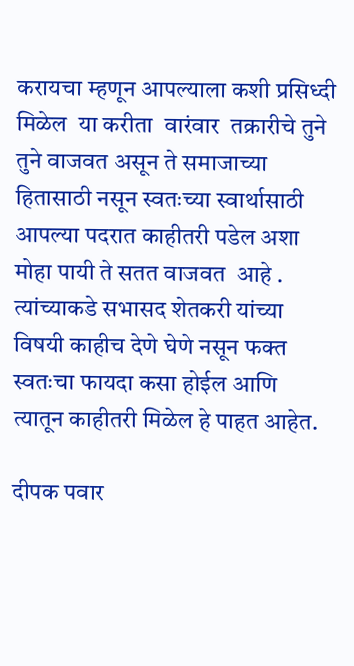करायचा म्हणून आपल्याला कशी प्रसिध्दी मिळेल  या करीता  वारंवार  तक्रारीचे तुने तुने वाजवत असून ते समाजाच्या हितासाठी नसून स्वतःच्या स्वार्थासाठी आपल्या पदरात काहीतरी पडेल अशा मोहा पायी ते सतत वाजवत  आहे . त्यांच्याकडे सभासद शेतकरी यांच्या विषयी काहीच देणे घेणे नसून फक्त स्वतःचा फायदा कसा होईल आणि त्यातून काहीतरी मिळेल हे पाहत आहेत.

दीपक पवार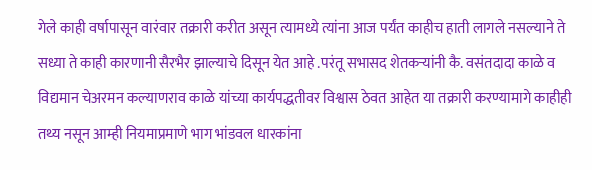गेले काही वर्षापासून वारंवार तक्रारी करीत असून त्यामध्ये त्यांना आज पर्यंत काहीच हाती लागले नसल्याने ते सध्या ते काही कारणानी सैरभैर झाल्याचे दिसून येत आहे .परंतू सभासद शेतकऱ्यांनी कै. वसंतदादा काळे व विद्यमान चेअरमन कल्याणराव काळे यांच्या कार्यपद्धतीवर विश्वास ठेवत आहेत या तक्रारी करण्यामागे काहीही तथ्य नसून आम्ही नियमाप्रमाणे भाग भांडवल धारकांना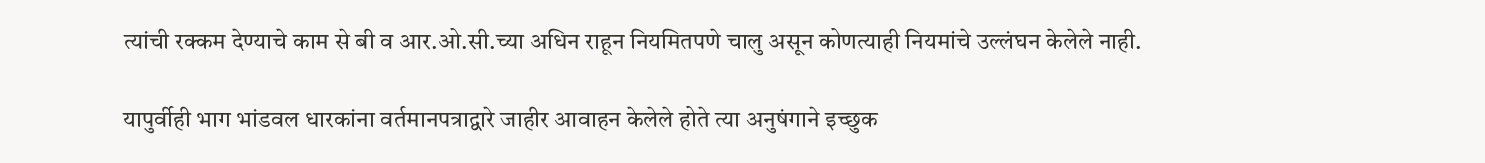त्यांची रक्कम देण्याचे काम से बी व आर.ओ.सी.च्या अधिन राहून नियमितपणे चालु असून कोणत्याही नियमांचे उल्लंघन केलेले नाही.

यापुर्वीही भाग भांडवल धारकांना वर्तमानपत्राद्वारे जाहीर आवाहन केलेले होते त्या अनुषंगाने इच्छुक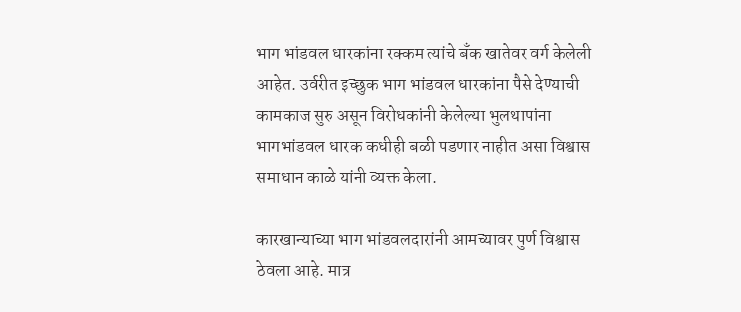भाग भांडवल धारकांना रक्कम त्यांचे बँक खातेवर वर्ग केलेली आहेत. उर्वरीत इच्छुक भाग भांडवल धारकांना पैसे देण्याची कामकाज सुरु असून विरोधकांनी केलेल्या भुलथापांना भागभांडवल धारक कधीही बळी पडणार नाहीत असा विश्वास  समाधान काळे यांनी व्यक्त केला.

कारखान्याच्या भाग भांडवलदारांनी आमच्यावर पुर्ण विश्वास ठेवला आहे. मात्र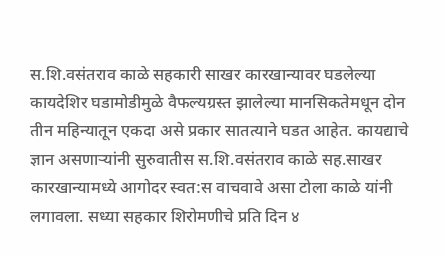स.शि.वसंतराव काळे सहकारी साखर कारखान्यावर घडलेल्या कायदेशिर घडामोडीमुळे वैफल्यग्रस्त झालेल्या मानसिकतेमधून दोन तीन महिन्यातून एकदा असे प्रकार सातत्याने घडत आहेत. कायद्याचे ज्ञान असणाऱ्यांनी सुरुवातीस स.शि.वसंतराव काळे सह.साखर कारखान्यामध्ये आगोदर स्वत:स वाचवावे असा टोला काळे यांनी लगावला. सध्या सहकार शिरोमणीचे प्रति दिन ४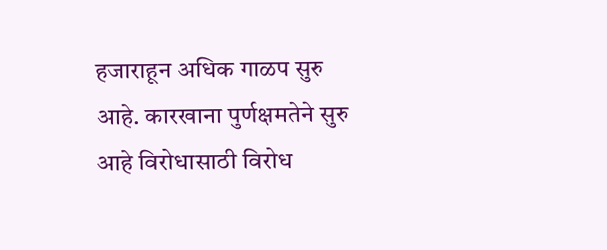हजाराहून अधिक गाळप सुरु आहे. कारखाना पुर्णक्षमतेने सुरु आहे विरोधासाठी विरोध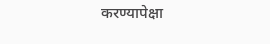करण्यापेक्षा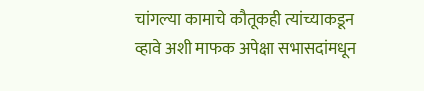चांगल्या कामाचे कौतूकही त्यांच्याकडून व्हावे अशी माफक अपेक्षा सभासदांमधून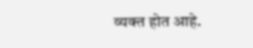व्यक्त होत आहे.